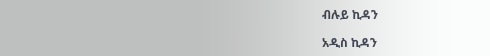ብሉይ ኪዳን

አዲስ ኪዳን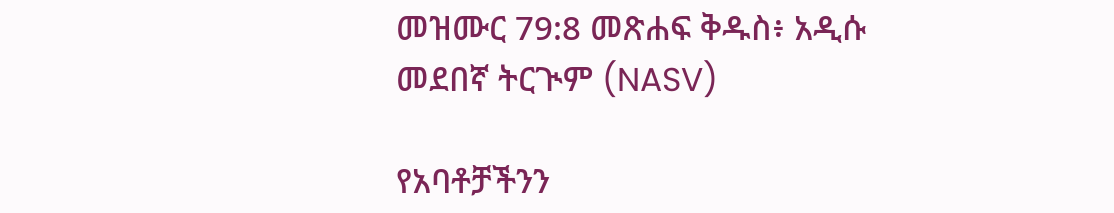መዝሙር 79:8 መጽሐፍ ቅዱስ፥ አዲሱ መደበኛ ትርጒም (NASV)

የአባቶቻችንን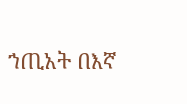ኀጢአት በእኛ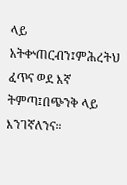ላይ አትቍጠርብን፤ምሕረትህ ፈጥና ወደ እኛ ትምጣ፤በጭንቅ ላይ እንገኛለንና።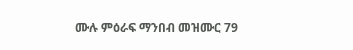ሙሉ ምዕራፍ ማንበብ መዝሙር 79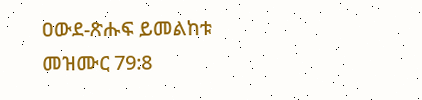ዐውደ-ጽሑፍ ይመልከቱ መዝሙር 79:8